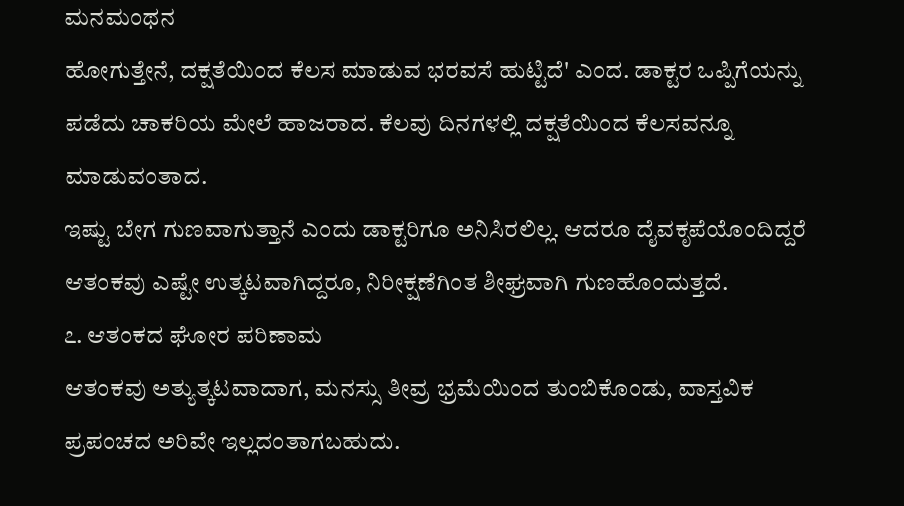ಮನಮಂಥನ
ಹೋಗುತ್ತೇನೆ, ದಕ್ಷತೆಯಿಂದ ಕೆಲಸ ಮಾಡುವ ಭರವಸೆ ಹುಟ್ಟಿದೆ' ಎಂದ. ಡಾಕ್ಟರ ಒಪ್ಪಿಗೆಯನ್ನು ಪಡೆದು ಚಾಕರಿಯ ಮೇಲೆ ಹಾಜರಾದ. ಕೆಲವು ದಿನಗಳಲ್ಲಿ ದಕ್ಷತೆಯಿಂದ ಕೆಲಸವನ್ನೂ ಮಾಡುವಂತಾದ.
ಇಷ್ಟು ಬೇಗ ಗುಣವಾಗುತ್ತಾನೆ ಎಂದು ಡಾಕ್ಟರಿಗೂ ಅನಿಸಿರಲಿಲ್ಲ. ಆದರೂ ದೈವಕೃಪೆಯೊಂದಿದ್ದರೆ ಆತಂಕವು ಎಷ್ಟೇ ಉತ್ಕಟವಾಗಿದ್ದರೂ, ನಿರೀಕ್ಷಣೆಗಿಂತ ಶೀಘ್ರವಾಗಿ ಗುಣಹೊಂದುತ್ತದೆ.
೭. ಆತಂಕದ ಘೋರ ಪರಿಣಾಮ
ಆತಂಕವು ಅತ್ಯುತ್ಕಟವಾದಾಗ, ಮನಸ್ಸು ತೀವ್ರ ಭ್ರಮೆಯಿಂದ ತುಂಬಿಕೊಂಡು, ವಾಸ್ತವಿಕ ಪ್ರಪಂಚದ ಅರಿವೇ ಇಲ್ಲದಂತಾಗಬಹುದು.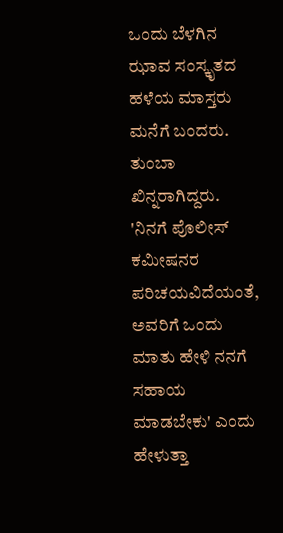ಒಂದು ಬೆಳಗಿನ ಝಾವ ಸಂಸ್ಕೃತದ ಹಳೆಯ ಮಾಸ್ತರು ಮನೆಗೆ ಬಂದರು. ತುಂಬಾ ಖಿನ್ನರಾಗಿದ್ದರು. 'ನಿನಗೆ ಪೊಲೀಸ್ ಕಮೀಷನರ ಪರಿಚಯವಿದೆಯಂತೆ, ಅವರಿಗೆ ಒಂದು ಮಾತು ಹೇಳಿ ನನಗೆ ಸಹಾಯ ಮಾಡಬೇಕು' ಎಂದು ಹೇಳುತ್ತಾ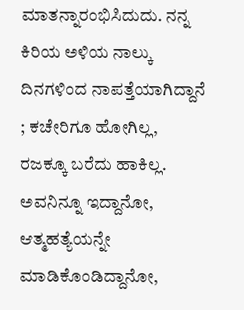ಮಾತನ್ನಾರಂಭಿಸಿದುದು. ನನ್ನ ಕಿರಿಯ ಅಳಿಯ ನಾಲ್ಕು ದಿನಗಳಿಂದ ನಾಪತ್ತೆಯಾಗಿದ್ದಾನೆ ; ಕಚೇರಿಗೂ ಹೋಗಿಲ್ಲ, ರಜಕ್ಕೂ ಬರೆದು ಹಾಕಿಲ್ಲ. ಅವನಿನ್ನೂ ಇದ್ದಾನೋ, ಆತ್ಮಹತ್ಯೆಯನ್ನೇ ಮಾಡಿಕೊಂಡಿದ್ದಾನೋ,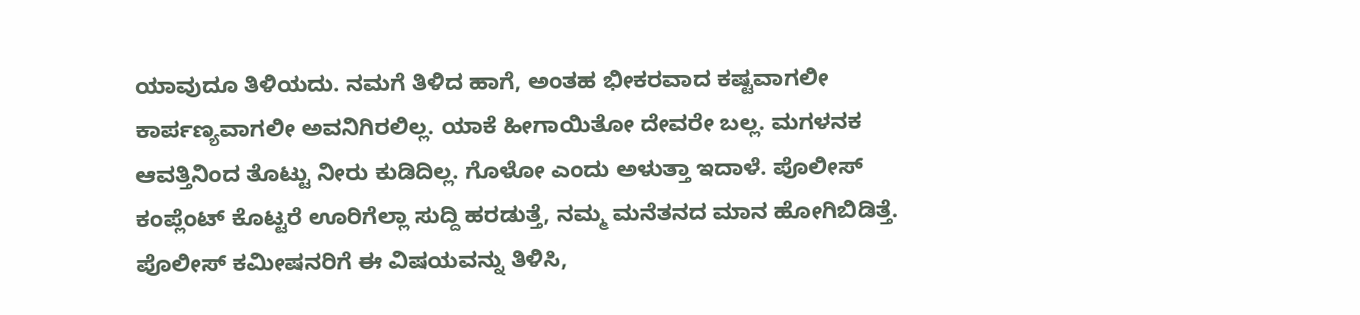ಯಾವುದೂ ತಿಳಿಯದು. ನಮಗೆ ತಿಳಿದ ಹಾಗೆ, ಅಂತಹ ಭೀಕರವಾದ ಕಷ್ಟವಾಗಲೀ ಕಾರ್ಪಣ್ಯವಾಗಲೀ ಅವನಿಗಿರಲಿಲ್ಲ. ಯಾಕೆ ಹೀಗಾಯಿತೋ ದೇವರೇ ಬಲ್ಲ. ಮಗಳನಕ ಆವತ್ತಿನಿಂದ ತೊಟ್ಟು ನೀರು ಕುಡಿದಿಲ್ಲ. ಗೊಳೋ ಎಂದು ಅಳುತ್ತಾ ಇದಾಳೆ. ಪೊಲೀಸ್ ಕಂಪ್ಲೆಂಟ್ ಕೊಟ್ಟರೆ ಊರಿಗೆಲ್ಲಾ ಸುದ್ದಿ ಹರಡುತ್ತೆ, ನಮ್ಮ ಮನೆತನದ ಮಾನ ಹೋಗಿಬಿಡಿತ್ತೆ. ಪೊಲೀಸ್ ಕಮೀಷನರಿಗೆ ಈ ವಿಷಯವನ್ನು ತಿಳಿಸಿ,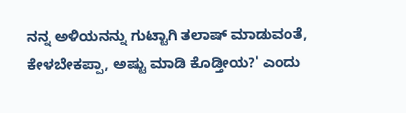ನನ್ನ ಅಳಿಯನನ್ನು ಗುಟ್ಟಾಗಿ ತಲಾಷ್ ಮಾಡುವಂತೆ, ಕೇಳಬೇಕಪ್ಪಾ, ಅಷ್ಟು ಮಾಡಿ ಕೊಡ್ತೀಯ?' ಎಂದು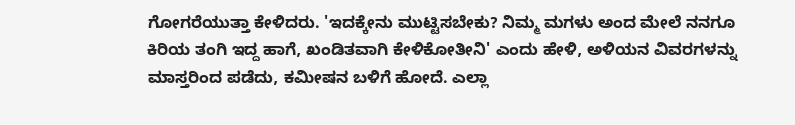ಗೋಗರೆಯುತ್ತಾ ಕೇಳಿದರು. 'ಇದಕ್ಕೇನು ಮುಟ್ಟಿಸಬೇಕು? ನಿಮ್ಮ ಮಗಳು ಅಂದ ಮೇಲೆ ನನಗೂ ಕಿರಿಯ ತಂಗಿ ಇದ್ದ ಹಾಗೆ, ಖಂಡಿತವಾಗಿ ಕೇಳಿಕೋತೀನಿ' ಎಂದು ಹೇಳಿ, ಅಳಿಯನ ವಿವರಗಳನ್ನು ಮಾಸ್ತರಿಂದ ಪಡೆದು, ಕಮೀಷನ ಬಳಿಗೆ ಹೋದೆ. ಎಲ್ಲಾ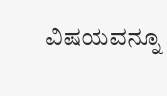ವಿಷಯವನ್ನೂ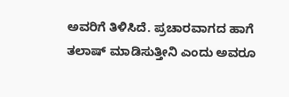ಅವರಿಗೆ ತಿಳಿಸಿದೆ. ಪ್ರಚಾರವಾಗದ ಹಾಗೆ ತಲಾಷ್ ಮಾಡಿಸುತ್ತೀನಿ ಎಂದು ಅವರೂ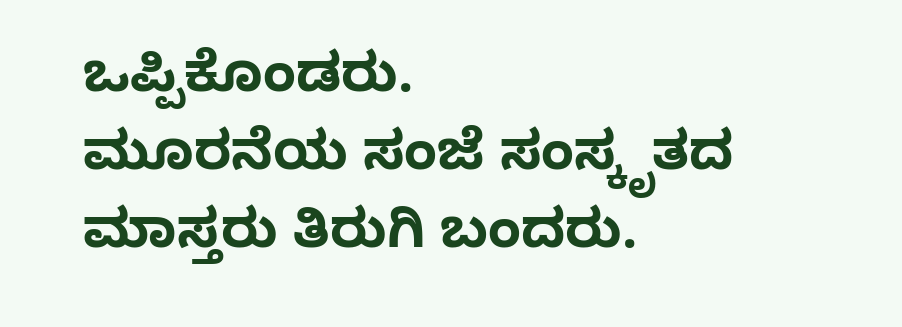ಒಪ್ಪಿಕೊಂಡರು.
ಮೂರನೆಯ ಸಂಜೆ ಸಂಸ್ಕೃತದ ಮಾಸ್ತರು ತಿರುಗಿ ಬಂದರು.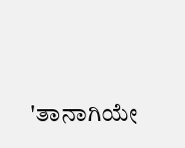'ತಾನಾಗಿಯೇ